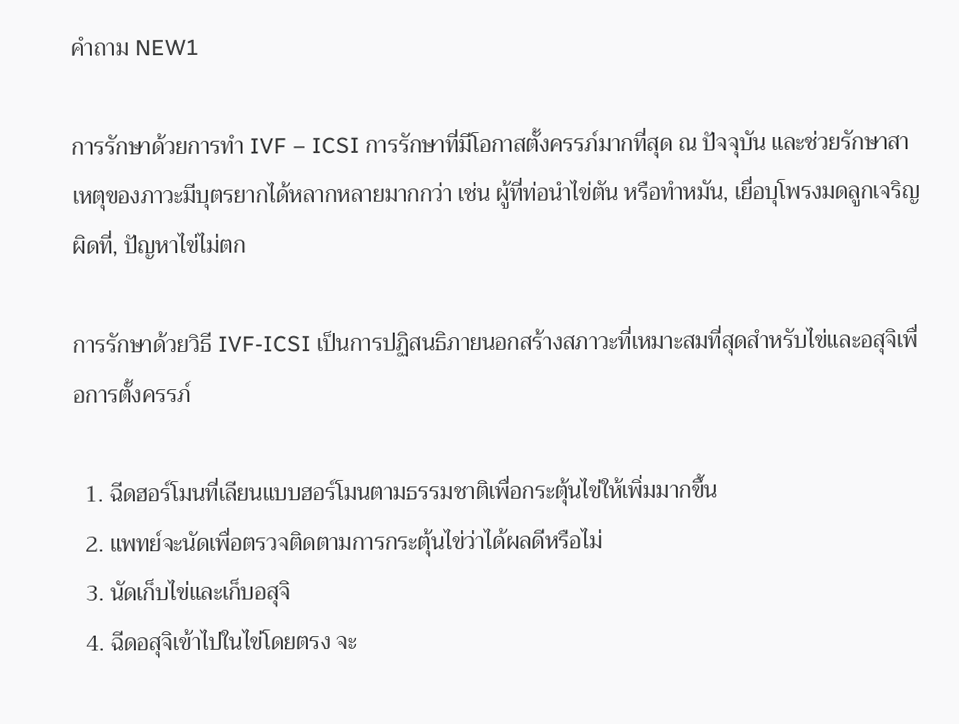คำถาม NEW1

การรักษาด้วยการทำ IVF – ICSI การรักษาที่มีโอกาสตั้งครรภ์มากที่สุด ณ ปัจจุบัน และช่วยรักษาสาเหตุของภาวะมีบุตรยากได้หลากหลายมากกว่า เช่น ผู้ที่ท่อนำไข่ตัน หรือทำหมัน, เยื่อบุโพรงมดลูกเจริญผิดที่, ปัญหาไข่ไม่ตก

การรักษาด้วยวิธี IVF-ICSI เป็นการปฏิสนธิภายนอกสร้างสภาวะที่เหมาะสมที่สุดสำหรับไข่และอสุจิเพื่อการตั้งครรภ์

  1. ฉีดฮอร์โมนที่เลียนแบบฮอร์โมนตามธรรมชาติเพื่อกระตุ้นไข่ให้เพิ่มมากขึ้น
  2. แพทย์จะนัดเพื่อตรวจติดตามการกระตุ้นไข่ว่าได้ผลดีหรือไม่
  3. นัดเก็บไข่และเก็บอสุจิ
  4. ฉีดอสุจิเข้าไปในไข่โดยตรง จะ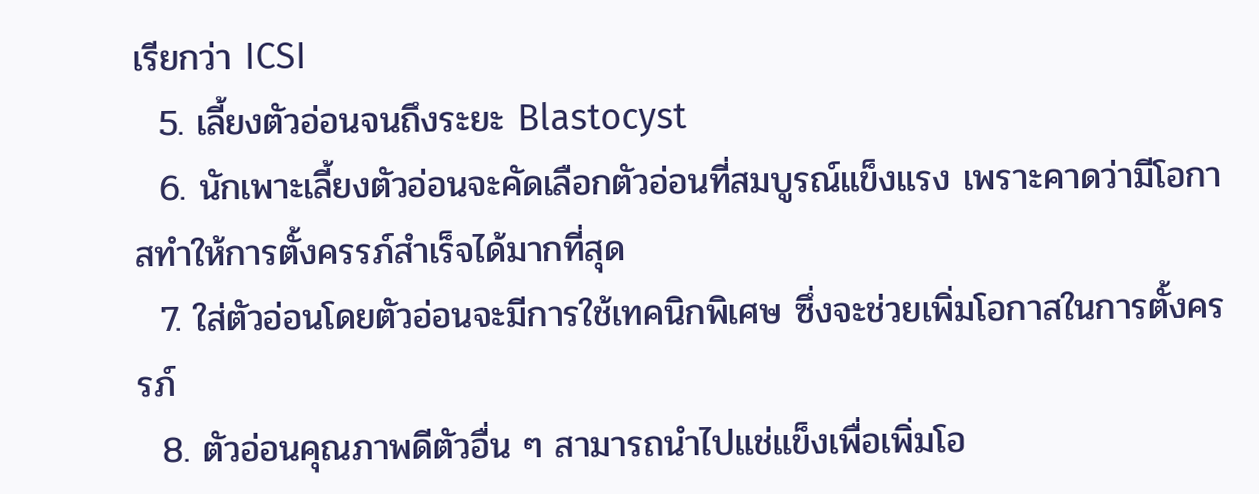เรียกว่า ICSI
  5. เลี้ยงตัวอ่อนจนถึงระยะ Blastocyst
  6. นักเพาะเลี้ยงตัวอ่อนจะคัดเลือกตัวอ่อนที่สมบูรณ์แข็งแรง เพราะคาดว่ามีโอกาสทำให้การตั้งครรภ์สำเร็จได้มากที่สุด
  7. ใส่ตัวอ่อนโดยตัวอ่อนจะมีการใช้เทคนิกพิเศษ ซึ่งจะช่วยเพิ่มโอกาสในการตั้งครรภ์
  8. ตัวอ่อนคุณภาพดีตัวอื่น ๆ สามารถนำไปแช่แข็งเพื่อเพิ่มโอ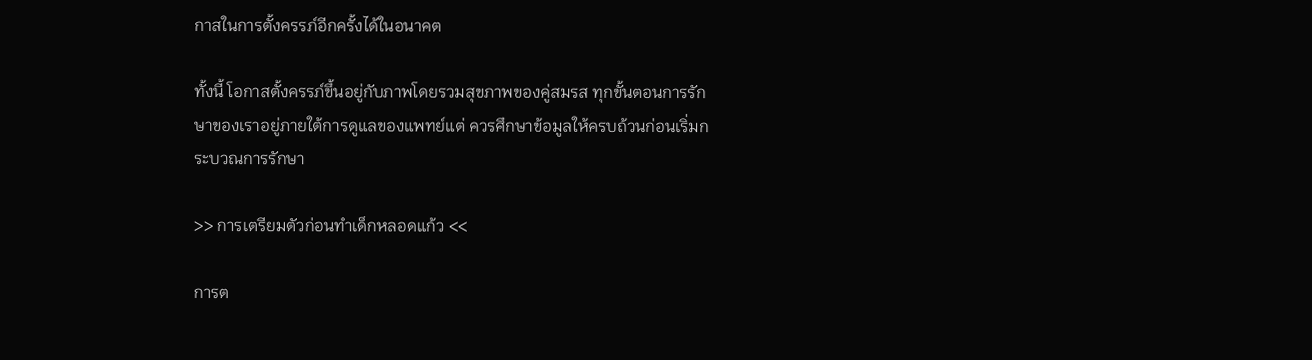กาสในการตั้งครรภ์อีกครั้งได้ในอนาคต

ทั้งนี้ โอกาสตั้งครรภ์ขึ้นอยู่กับภาพโดยรวมสุขภาพของคู่สมรส ทุกขั้นตอนการรักษาของเราอยู่ภายใต้การดูแลของแพทย์แต่ ควรศึกษาข้อมูลให้ครบถ้วนก่อนเริ่มกระบวณการรักษา

>> การเตรียมตัวก่อนทำเด็กหลอดแก้ว <<

การต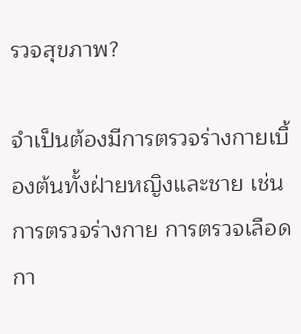รวจสุขภาพ?

จำเป็นต้องมีการตรวจร่างกายเบื้องต้นทั้งฝ่ายหญิงและชาย เช่น การตรวจร่างกาย การตรวจเลือด กา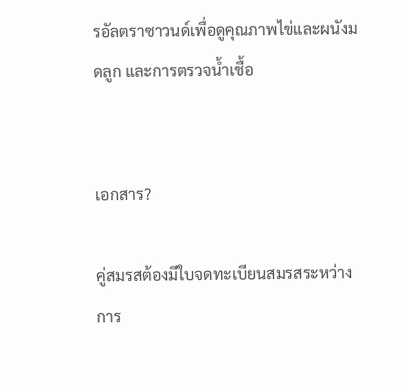รอัลตราซาวนด์เพื่อดูคุณภาพไข่และผนังมดลูก และการตรวจน้ำเชื้อ


เอกสาร?

คู่สมรสต้องมีใบจดทะเบียนสมรสระหว่างการ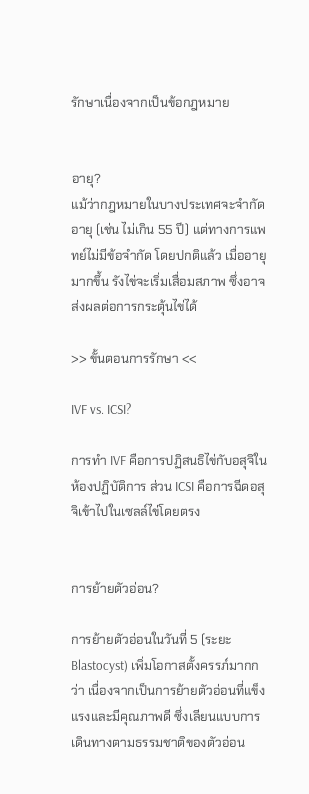รักษาเนื่องจากเป็นข้อกฎหมาย


อายุ?
แม้ว่ากฎหมายในบางประเทศจะจำกัดอายุ (เช่น ไม่เกิน 55 ปี) แต่ทางการแพทย์ไม่มีข้อจำกัด โดยปกติแล้ว เมื่ออายุมากขึ้น รังไข่จะเริ่มเสื่อมสภาพ ซึ่งอาจส่งผลต่อการกระตุ้นไข่ได้

>> ขั้นตอนการรักษา <<

IVF vs. ICSI?

การทำ IVF คือการปฏิสนธิไข่กับอสุจิในห้องปฏิบัติการ ส่วน ICSI คือการฉีดอสุจิเข้าไปในเซลล์ไข่โดยตรง


การย้ายตัวอ่อน?

การย้ายตัวอ่อนในวันที่ 5 (ระยะ Blastocyst) เพิ่มโอกาสตั้งครรภ์มากกว่า เนื่องจากเป็นการย้ายตัวอ่อนที่แข็งแรงและมีคุณภาพดี ซึ่งเลียนแบบการเดินทางตามธรรมชาติของตัวอ่อน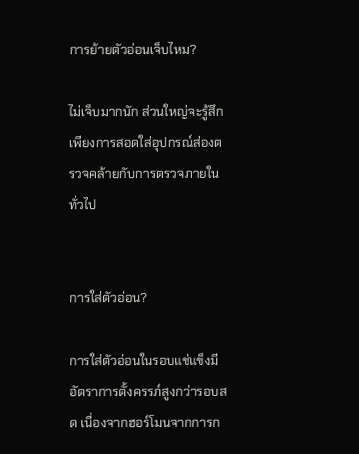การย้ายตัวอ่อนเจ็บไหม?

ไม่เจ็บมากนัก ส่วนใหญ่จะรู้สึกเพียงการสอดใส่อุปกรณ์ส่องตรวจคล้ายกับการตรวจภายในทั่วไป


การใส่ตัวอ่อน?

การใส่ตัวอ่อนในรอบแช่แข็งมีอัตราการตั้งครรภ์สูงกว่ารอบสด เนื่องจากฮอร์โมนจากการก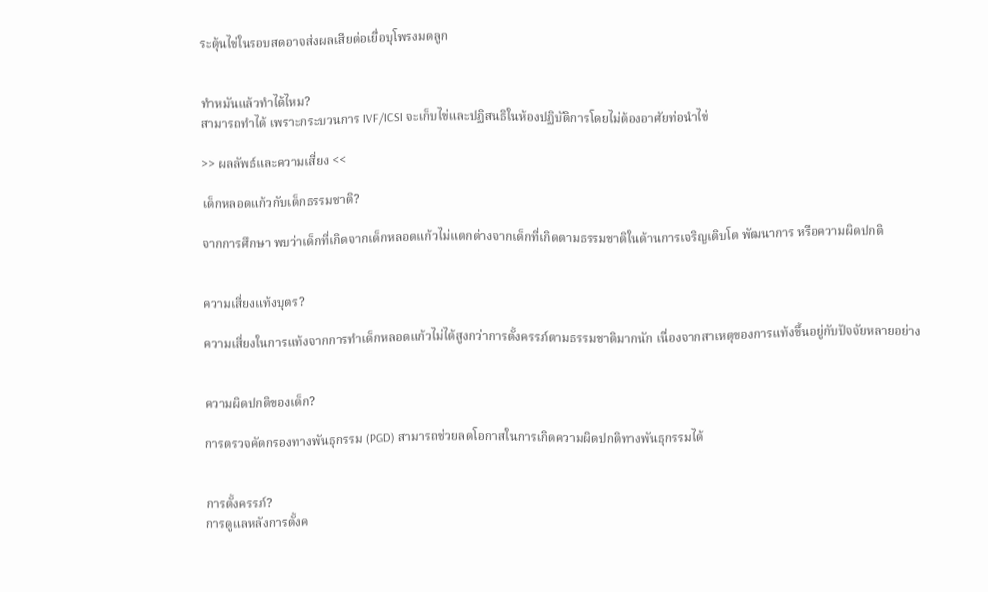ระตุ้นไข่ในรอบสดอาจส่งผลเสียต่อเยื่อบุโพรงมดลูก


ทำหมันแล้วทำได้ไหม?
สามารถทำได้ เพราะกระบวนการ IVF/ICSI จะเก็บไข่และปฏิสนธิในห้องปฏิบัติการโดยไม่ต้องอาศัยท่อนำไข่

>> ผลลัพธ์และความเสี่ยง <<

เด็กหลอดแก้วกับเด็กธรรมชาติ?

จากการศึกษา พบว่าเด็กที่เกิดจากเด็กหลอดแก้วไม่แตกต่างจากเด็กที่เกิดตามธรรมชาติในด้านการเจริญเติบโต พัฒนาการ หรือความผิดปกติ


ความเสี่ยงแท้งบุตร?

ความเสี่ยงในการแท้งจากการทำเด็กหลอดแก้วไม่ได้สูงกว่าการตั้งครรภ์ตามธรรมชาติมากนัก เนื่องจากสาเหตุของการแท้งขึ้นอยู่กับปัจจัยหลายอย่าง


ความผิดปกติของเด็ก?

การตรวจคัดกรองทางพันธุกรรม (PGD) สามารถช่วยลดโอกาสในการเกิดความผิดปกติทางพันธุกรรมได้


การตั้งครรภ์?
การดูแลหลังการตั้งค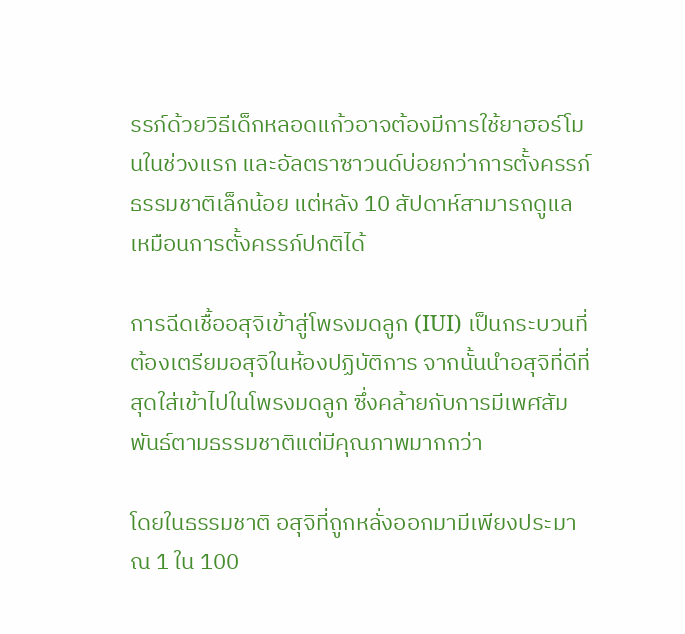รรภ์ด้วยวิธีเด็กหลอดแก้วอาจต้องมีการใช้ยาฮอร์โมนในช่วงแรก และอัลตราซาวนด์บ่อยกว่าการตั้งครรภ์ธรรมชาติเล็กน้อย แต่หลัง 10 สัปดาห์สามารถดูแลเหมือนการตั้งครรภ์ปกติได้

การฉีดเชื้ออสุจิเข้าสู่โพรงมดลูก (IUI) เป็นกระบวนที่ต้องเตรียมอสุจิในห้องปฏิบัติการ จากนั้นนำอสุจิที่ดีที่สุดใส่เข้าไปในโพรงมดลูก ซึ่งคล้ายกับการมีเพศสัมพันธ์ตามธรรมชาติแต่มีคุณภาพมากกว่า

โดยในธรรมชาติ อสุจิที่ถูกหลั่งออกมามีเพียงประมาณ 1 ใน 100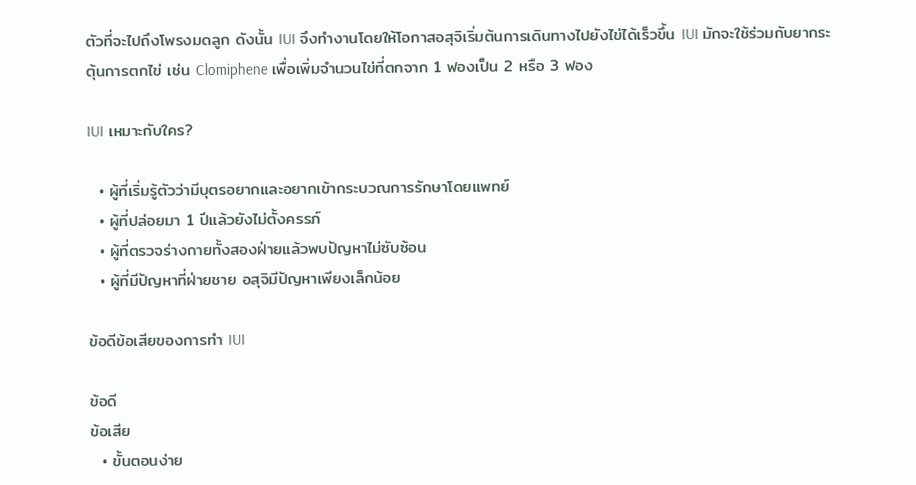ตัวที่จะไปถึงโพรงมดลูก ดังนั้น IUI จึงทำงานโดยให้โอกาสอสุจิเริ่มต้นการเดินทางไปยังไข่ได้เร็วขึ้น IUI มักจะใช้ร่วมกับยากระตุ้นการตกไข่ เช่น Clomiphene เพื่อเพิ่มจำนวนไข่ที่ตกจาก 1 ฟองเป็น 2 หรือ 3 ฟอง

IUI เหมาะกับใคร?

  • ผู้ที่เริ่มรู้ตัวว่ามีบุตรอยากและอยากเข้ากระบวณการรักษาโดยแพทย์
  • ผู้ที่ปล่อยมา 1 ปีแล้วยังไม่ตั้งครรภ์
  • ผู้ที่ตรวจร่างกายทั้งสองฝ่ายแล้วพบปัญหาไม่ซับซ้อน
  • ผู้ที่มีปัญหาที่ฝ่ายชาย อสุจิมีปัญหาเพียงเล็กน้อย

ข้อดีข้อเสียของการทำ IUI

ข้อดี
ข้อเสีย
  • ขั้นตอนง่าย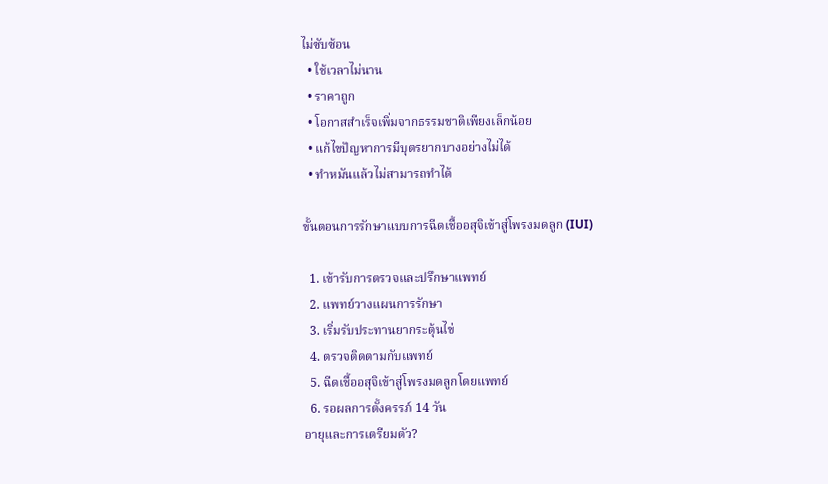ไม่ซับซ้อน
  • ใช้เวลาไม่นาน
  • ราคาถูก
  • โอกาสสำเร็จเพิ่มจากธรรมชาติเพียงเล็กน้อย
  • แก้ไขปัญหาการมีบุตรยากบางอย่างไม่ได้
  • ทำหมันแล้วไม่สามารถทำได้

ขั้นตอนการรักษาแบบการฉีดเชื้ออสุจิเข้าสู่โพรงมดลูก (IUI)

  1. เข้ารับการตรวจและปรึกษาแพทย์
  2. แพทย์วางแผนการรักษา
  3. เริ่มรับประทานยากระตุ้นไข่
  4. ตรวจติดตามกับแพทย์
  5. ฉีดเชื้ออสุจิเข้าสู่โพรงมดลูกโดยแพทย์
  6. รอผลการตั้งครรภ์ 14 วัน
อายุและการเตรียมตัว?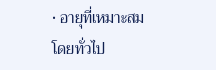• อายุที่เหมาะสม โดยทั่วไป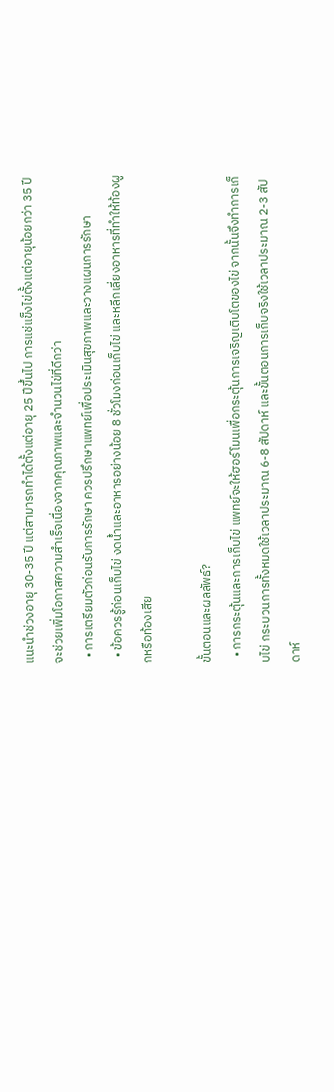แนะนำช่วงอายุ 30-35 ปี แต่สามารถทำได้ตั้งแต่อายุ 25 ปีขึ้นไป การแช่แข็งไข่ตั้งแต่อายุน้อยกว่า 35 ปีจะช่วยเพิ่มโอกาสความสำเร็จเนื่องจากคุณภาพและจำนวนไข่ที่ดีกว่า
  • การเตรียมตัวก่อนรับการรักษา ควรปรึกษาแพทย์เพื่อประเมินสุขภาพและวางแผนการรักษา
  • ข้อควรรู้ก่อนเก็บไข่ งดน้ำและอาหารอย่างน้อย 8 ชั่วโมงก่อนเก็บไข่ และหลีกเลี่ยงอาหารที่ทำให้ท้องผูกหรือท้องเสีย

ขั้นตอนและผลลัพธ์?
  • การกระตุ้นและการเก็บไข่ แพทย์จะให้ฮอร์โมนเพื่อกระตุ้นการเจริญเติบโตของไข่ จากนั้นจึงทำการเก็บไข่ กระบวนการทั้งหมดใช้เวลาประมาณ 6-8 สัปดาห์ และขั้นตอนการเก็บจริงใช้เวลาประมาณ 2-3 สัปดาห์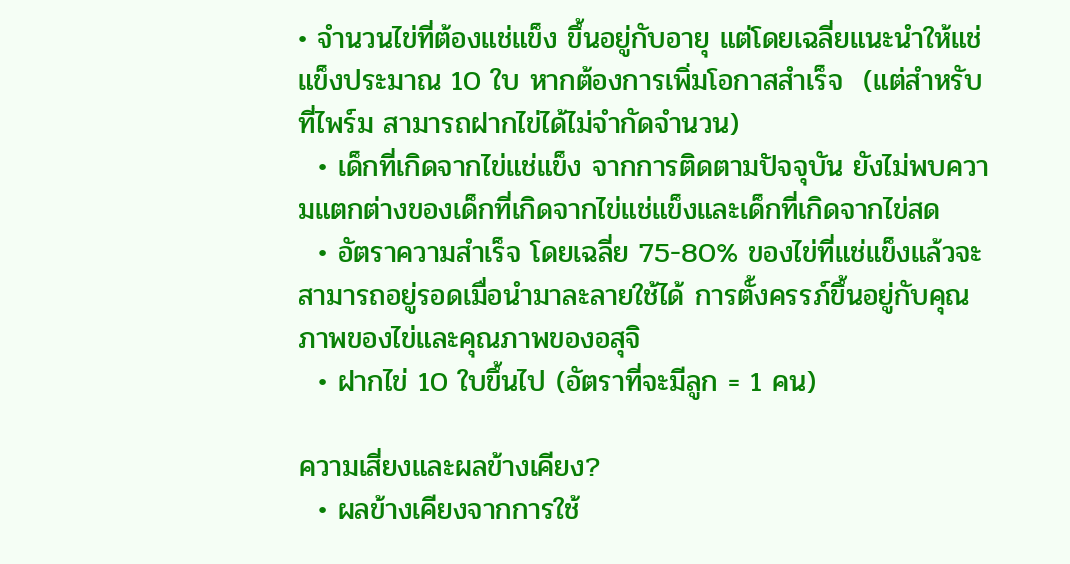• จำนวนไข่ที่ต้องแช่แข็ง ขึ้นอยู่กับอายุ แต่โดยเฉลี่ยแนะนำให้แช่แข็งประมาณ 10 ใบ หากต้องการเพิ่มโอกาสสำเร็จ  (แต่สำหรับที่ไพร์ม สามารถฝากไข่ได้ไม่จำกัดจำนวน)
  • เด็กที่เกิดจากไข่แช่แข็ง จากการติดตามปัจจุบัน ยังไม่พบความแตกต่างของเด็กที่เกิดจากไข่แช่แข็งและเด็กที่เกิดจากไข่สด
  • อัตราความสำเร็จ โดยเฉลี่ย 75-80% ของไข่ที่แช่แข็งแล้วจะสามารถอยู่รอดเมื่อนำมาละลายใช้ได้ การตั้งครรภ์ขึ้นอยู่กับคุณภาพของไข่และคุณภาพของอสุจิ
  • ฝากไข่ 10 ใบขึ้นไป (อัตราที่จะมีลูก = 1 คน)

ความเสี่ยงและผลข้างเคียง?
  • ผลข้างเคียงจากการใช้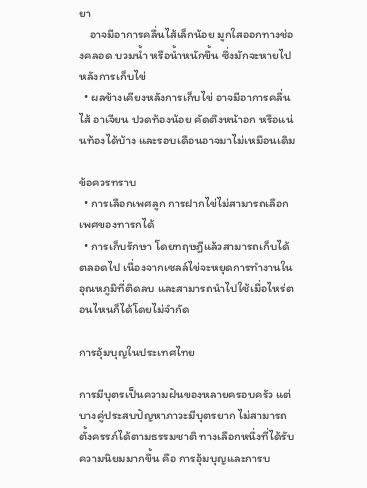ยา
    อาจมีอาการคลื่นไส้เล็กน้อย มูกใสออกทางช่องคลอด บวมน้ำ หรือน้ำหนักขึ้น ซึ่งมักจะหายไปหลังการเก็บไข่
  • ผลข้างเคียงหลังการเก็บไข่ อาจมีอาการคลื่นไส้ อาเจียน ปวดท้องน้อย คัดตึงหน้าอก หรือแน่นท้องได้บ้าง และรอบเดือนอาจมาไม่เหมือนเดิม

ข้อควรทราบ
  • การเลือกเพศลูก การฝากไข่ไม่สามารถเลือกเพศของทารกได้
  • การเก็บรักษา โดยทฤษฎีแล้วสามารถเก็บได้ตลอดไป เนื่องจากเซลล์ไข่จะหยุดการทำงานในอุณหภูมิที่ติดลบ และสามารถนำไปใช้เมื่อไหร่ตอนไหนก็ได้โดยไม่จำกัด

การอุ้มบุญในประเทศไทย

การมีบุตรเป็นความฝันของหลายครอบครัว แต่บางคู่ประสบปัญหาภาวะมีบุตรยาก ไม่สามารถตั้งครรภ์ได้ตามธรรมชาติ ทางเลือกหนึ่งที่ได้รับความนิยมมากขึ้น คือ การอุ้มบุญและการบ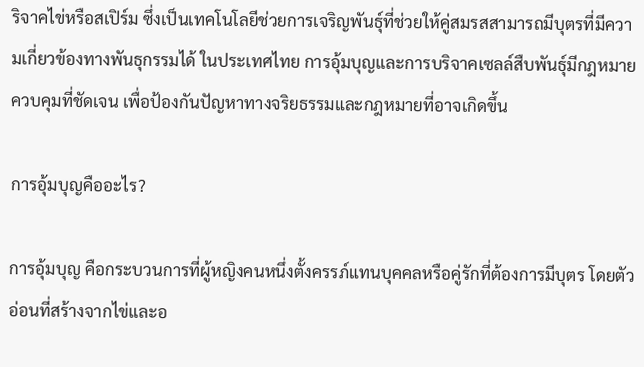ริจาคไข่หรือสเปิร์ม ซึ่งเป็นเทคโนโลยีช่วยการเจริญพันธุ์ที่ช่วยให้คู่สมรสสามารถมีบุตรที่มีความเกี่ยวข้องทางพันธุกรรมได้ ในประเทศไทย การอุ้มบุญและการบริจาคเซลล์สืบพันธุ์มีกฎหมายควบคุมที่ชัดเจน เพื่อป้องกันปัญหาทางจริยธรรมและกฎหมายที่อาจเกิดขึ้น

การอุ้มบุญคืออะไร?

การอุ้มบุญ คือกระบวนการที่ผู้หญิงคนหนึ่งตั้งครรภ์แทนบุคคลหรือคู่รักที่ต้องการมีบุตร โดยตัวอ่อนที่สร้างจากไข่และอ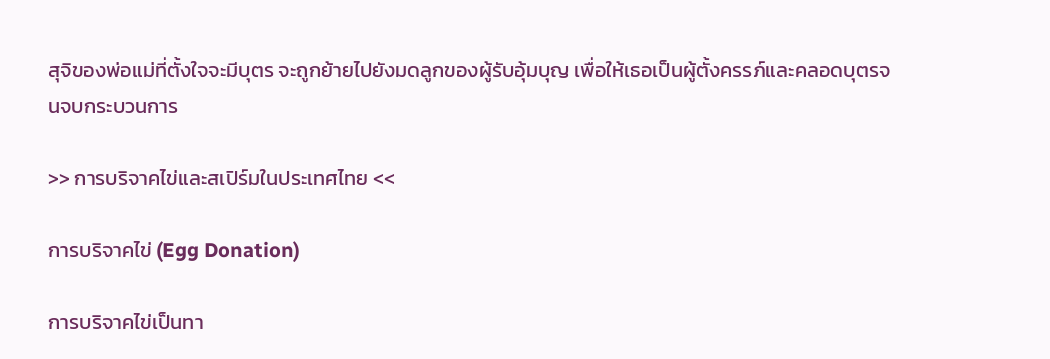สุจิของพ่อแม่ที่ตั้งใจจะมีบุตร จะถูกย้ายไปยังมดลูกของผู้รับอุ้มบุญ เพื่อให้เธอเป็นผู้ตั้งครรภ์และคลอดบุตรจนจบกระบวนการ

>> การบริจาคไข่และสเปิร์มในประเทศไทย <<

การบริจาคไข่ (Egg Donation)

การบริจาคไข่เป็นทา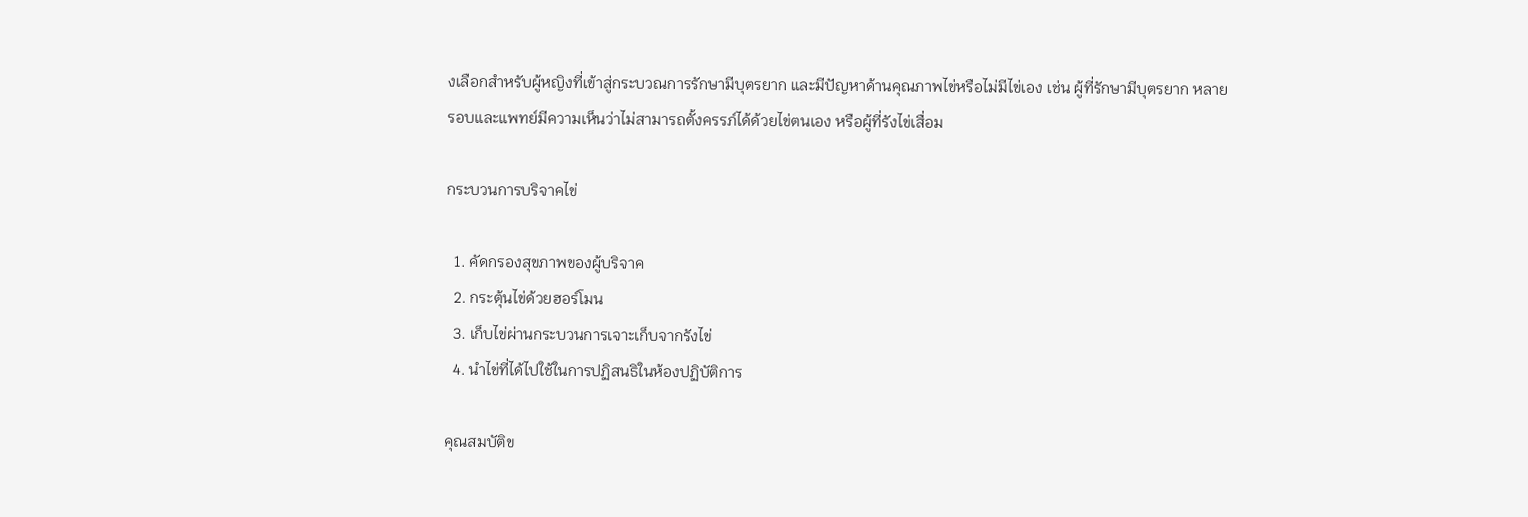งเลือกสำหรับผู้หญิงที่เข้าสู่กระบวณการรักษามีบุตรยาก และมีปัญหาด้านคุณภาพไข่หรือไม่มีไข่เอง เช่น ผู้ที่รักษามีบุตรยาก หลายรอบและแพทย์มีความเห็นว่าไม่สามารถตั้งครรภ์ได้ด้วยไข่ตนเอง หรือผู้ที่รังไข่เสื่อม

กระบวนการบริจาคไข่

  1. คัดกรองสุขภาพของผู้บริจาค
  2. กระตุ้นไข่ด้วยฮอร์โมน
  3. เก็บไข่ผ่านกระบวนการเจาะเก็บจากรังไข่
  4. นำไข่ที่ได้ไปใช้ในการปฏิสนธิในห้องปฏิบัติการ

คุณสมบัติข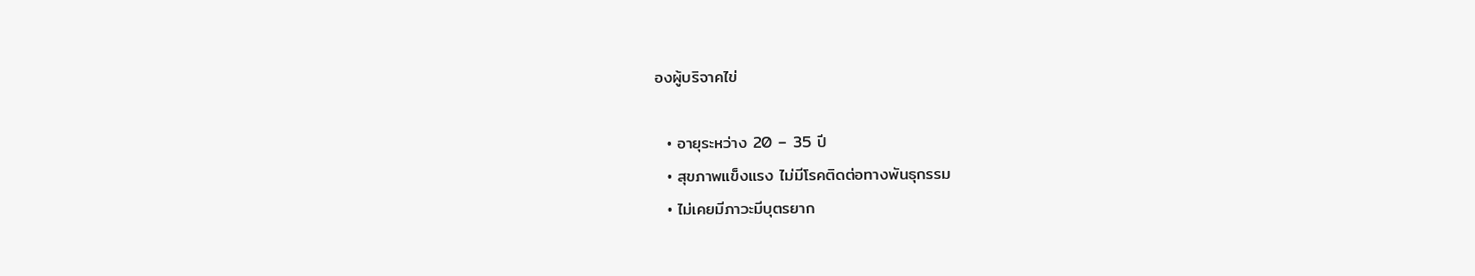องผู้บริจาคไข่

  • อายุระหว่าง 20 – 35 ปี
  • สุขภาพแข็งแรง ไม่มีโรคติดต่อทางพันธุกรรม
  • ไม่เคยมีภาวะมีบุตรยาก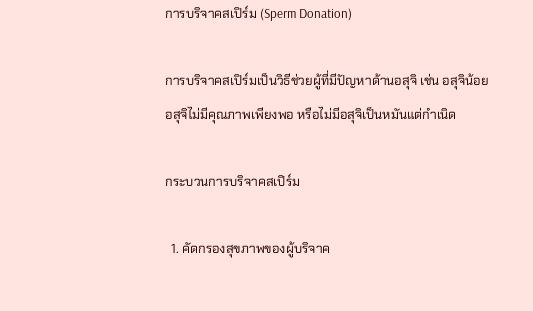การบริจาคสเปิร์ม (Sperm Donation)

การบริจาคสเปิร์มเป็นวิธีช่วยผู้ที่มีปัญหาด้านอสุจิ เช่น อสุจิน้อย อสุจิไม่มีคุณภาพเพียงพอ หรือไม่มีอสุจิเป็นหมันแต่กำเนิด

กระบวนการบริจาคสเปิร์ม

  1. คัดกรองสุขภาพของผู้บริจาค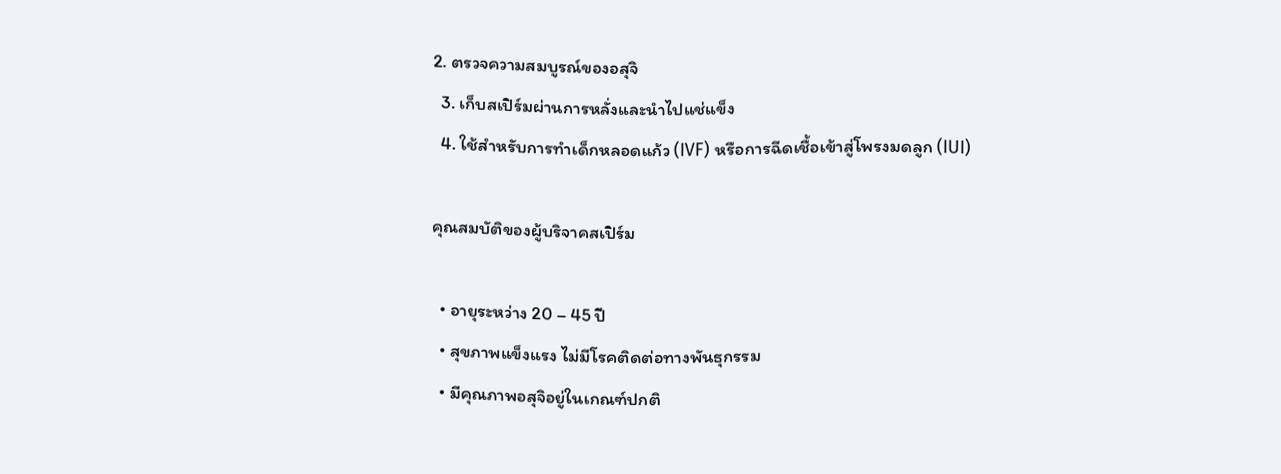2. ตรวจความสมบูรณ์ของอสุจิ
  3. เก็บสเปิร์มผ่านการหลั่งและนำไปแช่แข็ง
  4. ใช้สำหรับการทำเด็กหลอดแก้ว (IVF) หรือการฉีดเชื้อเข้าสู่โพรงมดลูก (IUI)

คุณสมบัติของผู้บริจาคสเปิร์ม

  • อายุระหว่าง 20 – 45 ปี
  • สุขภาพแข็งแรง ไม่มีโรคติดต่อทางพันธุกรรม
  • มีคุณภาพอสุจิอยู่ในเกณฑ์ปกติ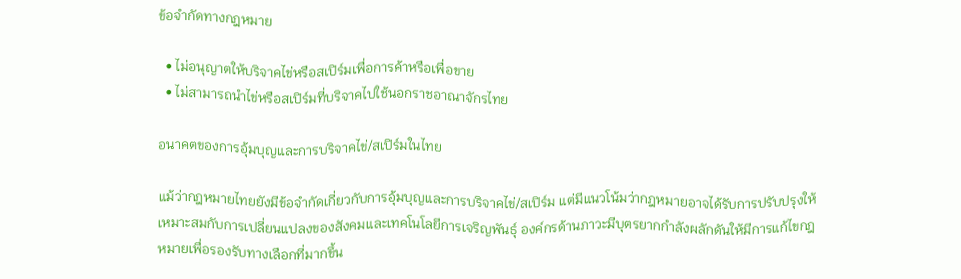ข้อจำกัดทางกฎหมาย

  • ไม่อนุญาตให้บริจาคไข่หรือสเปิร์มเพื่อการค้าหรือเพื่อขาย
  • ไม่สามารถนำไข่หรือสเปิร์มที่บริจาคไปใช้นอกราชอาณาจักรไทย

อนาคตของการอุ้มบุญและการบริจาคไข่/สเปิร์มในไทย

แม้ว่ากฎหมายไทยยังมีข้อจำกัดเกี่ยวกับการอุ้มบุญและการบริจาคไข่/สเปิร์ม แต่มีแนวโน้มว่ากฎหมายอาจได้รับการปรับปรุงให้เหมาะสมกับการเปลี่ยนแปลงของสังคมและเทคโนโลยีการเจริญพันธุ์ องค์กรด้านภาวะมีบุตรยากกำลังผลักดันให้มีการแก้ไขกฎหมายเพื่อรองรับทางเลือกที่มากขึ้น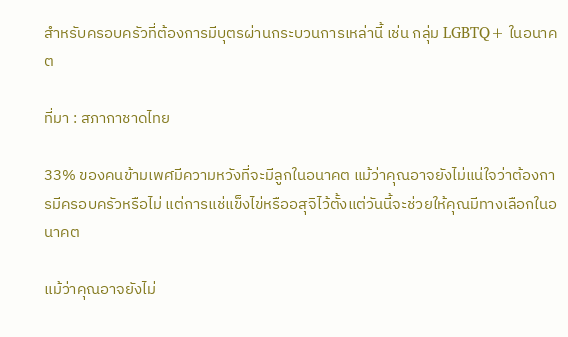สำหรับครอบครัวที่ต้องการมีบุตรผ่านกระบวนการเหล่านี้ เช่น กลุ่ม LGBTQ+ ในอนาคต

ที่มา : สภากาชาดไทย

33% ของคนข้ามเพศมีความหวังที่จะมีลูกในอนาคต แม้ว่าคุณอาจยังไม่แน่ใจว่าต้องการมีครอบครัวหรือไม่ แต่การแช่แข็งไข่หรืออสุจิไว้ตั้งแต่วันนี้จะช่วยให้คุณมีทางเลือกในอนาคต

แม้ว่าคุณอาจยังไม่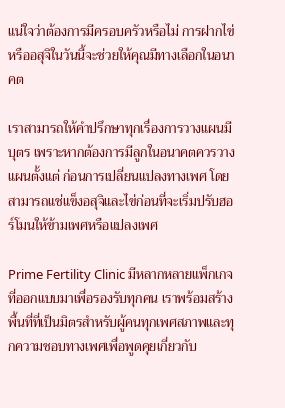แน่ใจว่าต้องการมีครอบครัวหรือไม่ การฝากไข่หรืออสุจิในวันนี้จะช่วยให้คุณมีทางเลือกในอนาคต

เราสามารถให้คำปรึกษาทุกเรื่องการวางแผนมีบุตร เพราะหากต้องการมีลูกในอนาคตควรวางแผนตั้งแต่ ก่อนการเปลี่ยนแปลงทางเพศ โดยสามารถแช่แข็งอสุจิและไข่ก่อนที่จะเริ่มปรับฮอร์โมนให้ข้ามเพศหรือแปลงเพศ

Prime Fertility Clinic มีหลากหลายแพ็กเกจ ที่ออกแบบมาเพื่อรองรับทุกคน เราพร้อมสร้างพื้นที่ที่เป็นมิตรสำหรับผู้คนทุกเพศสภาพและทุกความชอบทางเพศเพื่อพูดคุยเกี่ยวกับ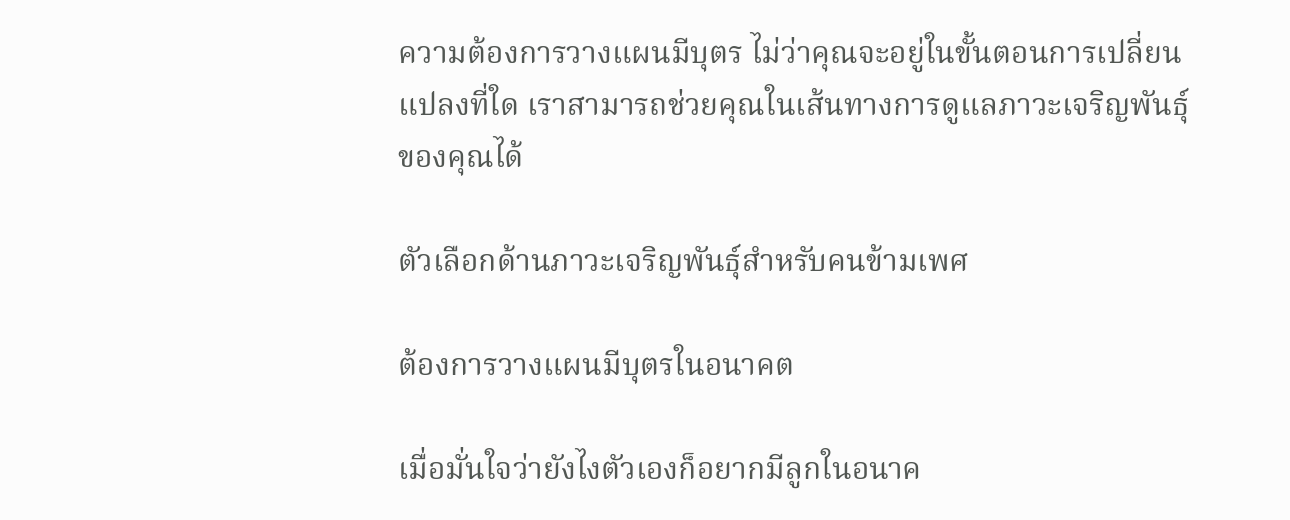ความต้องการวางแผนมีบุตร ไม่ว่าคุณจะอยู่ในขั้นตอนการเปลี่ยนแปลงที่ใด เราสามารถช่วยคุณในเส้นทางการดูแลภาวะเจริญพันธุ์ของคุณได้

ตัวเลือกด้านภาวะเจริญพันธุ์สำหรับคนข้ามเพศ

ต้องการวางแผนมีบุตรในอนาคต

เมื่อมั่นใจว่ายังไงตัวเองก็อยากมีลูกในอนาค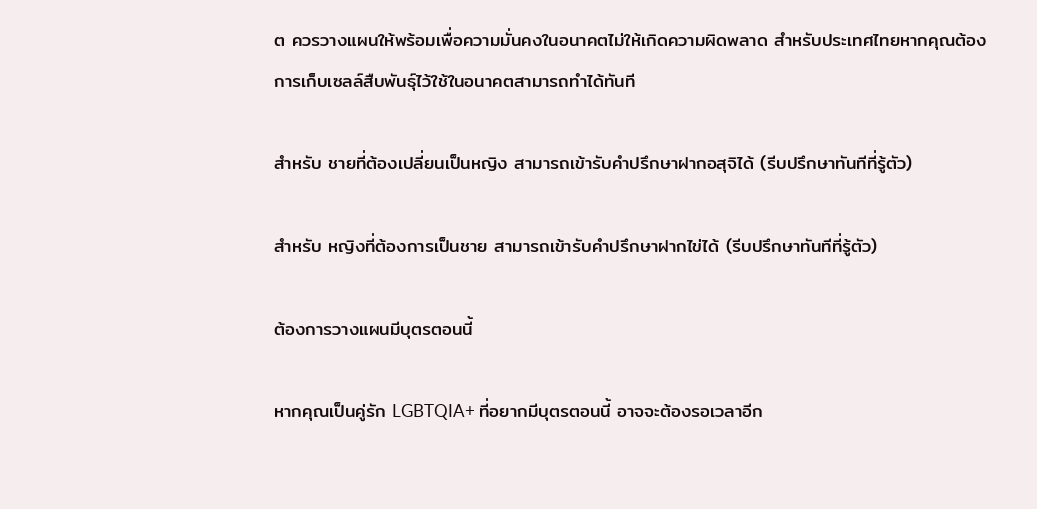ต ควรวางแผนให้พร้อมเพื่อความมั่นคงในอนาคตไม่ให้เกิดความผิดพลาด สำหรับประเทศไทยหากคุณต้องการเก็บเซลล์สืบพันธุ์ไว้ใช้ในอนาคตสามารถทำได้ทันที

สำหรับ ชายที่ต้องเปลี่ยนเป็นหญิง สามารถเข้ารับคำปรึกษาฝากอสุจิได้ (รีบปรึกษาทันทีที่รู้ตัว)

สำหรับ หญิงที่ต้องการเป็นชาย สามารถเข้ารับคำปรึกษาฝากไข่ได้ (รีบปรึกษาทันทีที่รู้ตัว)

ต้องการวางแผนมีบุตรตอนนี้

หากคุณเป็นคู่รัก LGBTQIA+ ที่อยากมีบุตรตอนนี้ อาจจะต้องรอเวลาอีก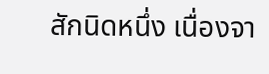สักนิดหนึ่ง เนื่องจา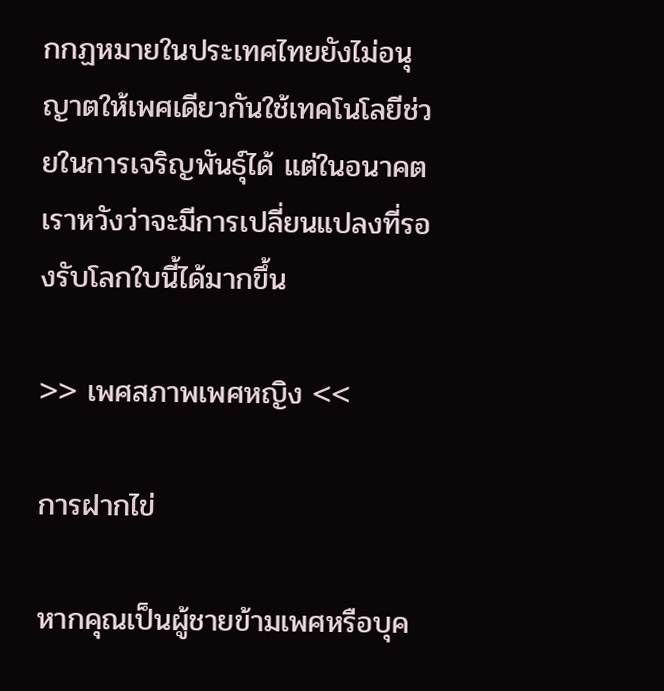กกฏหมายในประเทศไทยยังไม่อนุญาตให้เพศเดียวกันใช้เทคโนโลยีช่วยในการเจริญพันธุ์ได้ แต่ในอนาคตเราหวังว่าจะมีการเปลี่ยนแปลงที่รองรับโลกใบนี้ได้มากขึ้น

>> เพศสภาพเพศหญิง <<

การฝากไข่

หากคุณเป็นผู้ชายข้ามเพศหรือบุค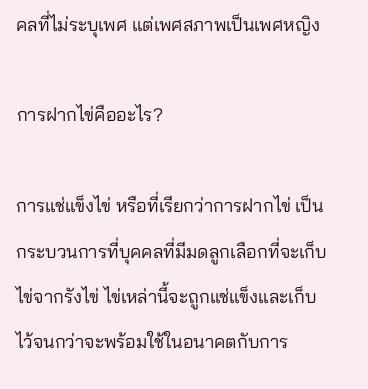คลที่ไม่ระบุเพศ แต่เพศสภาพเป็นเพศหญิง

การฝากไข่คืออะไร?

การแช่แข็งไข่ หรือที่เรียกว่าการฝากไข่ เป็นกระบวนการที่บุคคลที่มีมดลูกเลือกที่จะเก็บไข่จากรังไข่ ไข่เหล่านี้จะถูกแช่แข็งและเก็บไว้จนกว่าจะพร้อมใช้ในอนาคตกับการ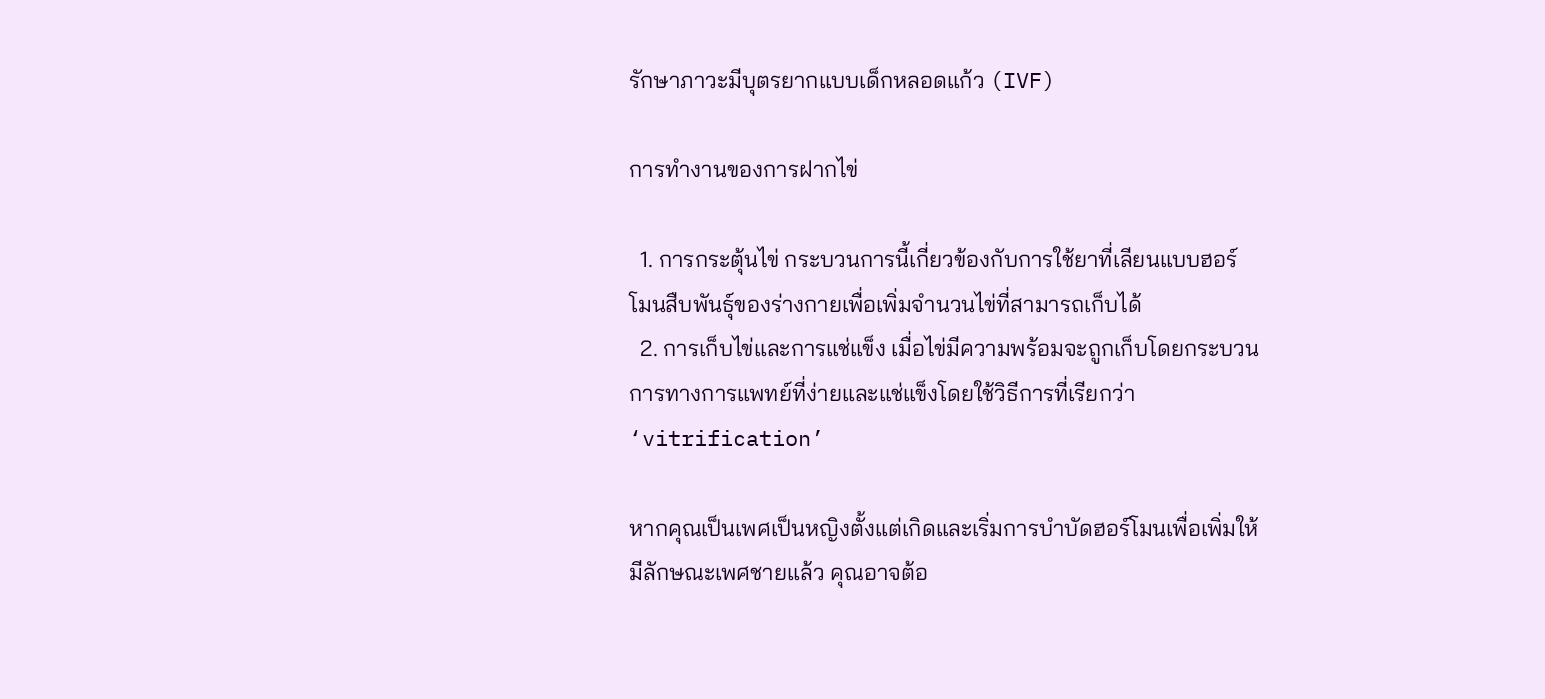รักษาภาวะมีบุตรยากแบบเด็กหลอดแก้ว (IVF)

การทำงานของการฝากไข่

  1. การกระตุ้นไข่ กระบวนการนี้เกี่ยวข้องกับการใช้ยาที่เลียนแบบฮอร์โมนสืบพันธุ์ของร่างกายเพื่อเพิ่มจำนวนไข่ที่สามารถเก็บได้
  2. การเก็บไข่และการแช่แข็ง เมื่อไข่มีความพร้อมจะถูกเก็บโดยกระบวนการทางการแพทย์ที่ง่ายและแช่แข็งโดยใช้วิธีการที่เรียกว่า ‘vitrification’

หากคุณเป็นเพศเป็นหญิงตั้งแต่เกิดและเริ่มการบำบัดฮอร์โมนเพื่อเพิ่มให้มีลักษณะเพศชายแล้ว คุณอาจต้อ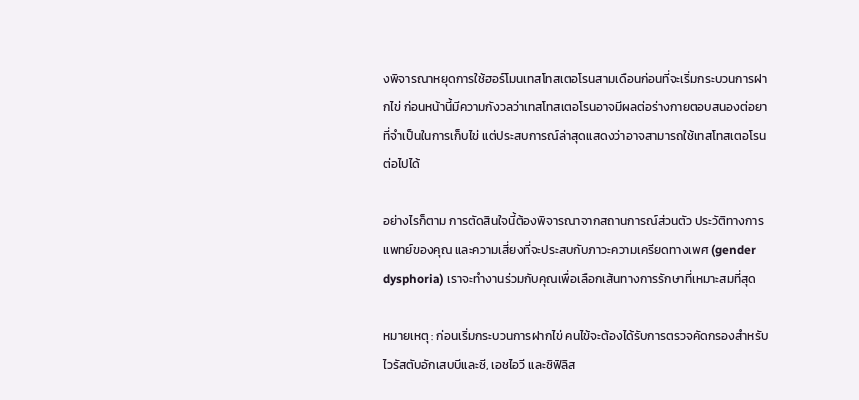งพิจารณาหยุดการใช้ฮอร์โมนเทสโทสเตอโรนสามเดือนก่อนที่จะเริ่มกระบวนการฝากไข่ ก่อนหน้านี้มีความกังวลว่าเทสโทสเตอโรนอาจมีผลต่อร่างกายตอบสนองต่อยาที่จำเป็นในการเก็บไข่ แต่ประสบการณ์ล่าสุดแสดงว่าอาจสามารถใช้เทสโทสเตอโรนต่อไปได้

อย่างไรก็ตาม การตัดสินใจนี้ต้องพิจารณาจากสถานการณ์ส่วนตัว ประวัติทางการแพทย์ของคุณ และความเสี่ยงที่จะประสบกับภาวะความเครียดทางเพศ (gender dysphoria) เราจะทำงานร่วมกับคุณเพื่อเลือกเส้นทางการรักษาที่เหมาะสมที่สุด

หมายเหตุ : ก่อนเริ่มกระบวนการฝากไข่ คนไข้จะต้องได้รับการตรวจคัดกรองสำหรับไวรัสตับอักเสบบีและซี, เอชไอวี และซิฟิลิส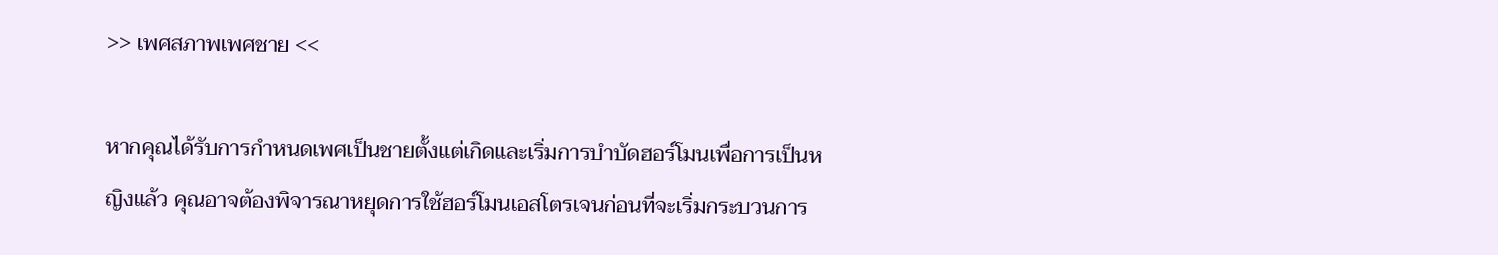>> เพศสภาพเพศชาย <<

หากคุณได้รับการกำหนดเพศเป็นชายตั้งแต่เกิดและเริ่มการบำบัดฮอร์โมนเพื่อการเป็นหญิงแล้ว คุณอาจต้องพิจารณาหยุดการใช้ฮอร์โมนเอสโตรเจนก่อนที่จะเริ่มกระบวนการ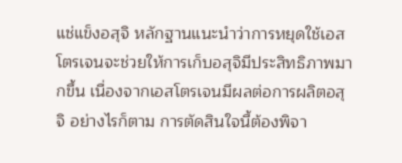แช่แข็งอสุจิ หลักฐานแนะนำว่าการหยุดใช้เอสโตรเจนจะช่วยให้การเก็บอสุจิมีประสิทธิภาพมากขึ้น เนื่องจากเอสโตรเจนมีผลต่อการผลิตอสุจิ อย่างไรก็ตาม การตัดสินใจนี้ต้องพิจา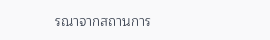รณาจากสถานการ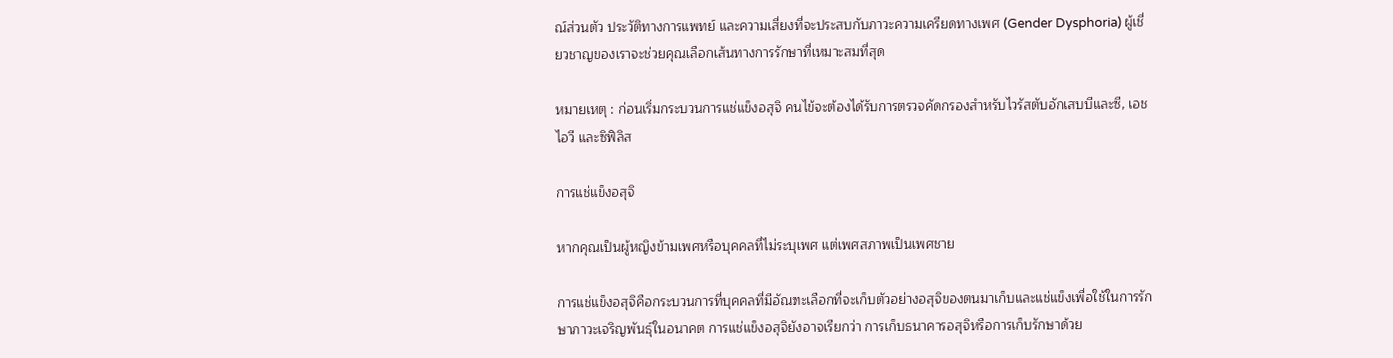ณ์ส่วนตัว ประวัติทางการแพทย์ และความเสี่ยงที่จะประสบกับภาวะความเครียดทางเพศ (Gender Dysphoria) ผู้เชี่ยวชาญของเราจะช่วยคุณเลือกเส้นทางการรักษาที่เหมาะสมที่สุด

หมายเหตุ : ก่อนเริ่มกระบวนการแช่แข็งอสุจิ คนไข้จะต้องได้รับการตรวจคัดกรองสำหรับไวรัสตับอักเสบบีและซี, เอชไอวี และซิฟิลิส

การแช่แข็งอสุจิ

หากคุณเป็นผู้หญิงข้ามเพศหรือบุคคลที่ไม่ระบุเพศ แต่เพศสภาพเป็นเพศชาย

การแช่แข็งอสุจิคือกระบวนการที่บุคคลที่มีอัณฑะเลือกที่จะเก็บตัวอย่างอสุจิของตนมาเก็บและแช่แข็งเพื่อใช้ในการรักษาภาวะเจริญพันธุ์ในอนาคต การแช่แข็งอสุจิยังอาจเรียกว่า การเก็บธนาคารอสุจิหรือการเก็บรักษาด้วย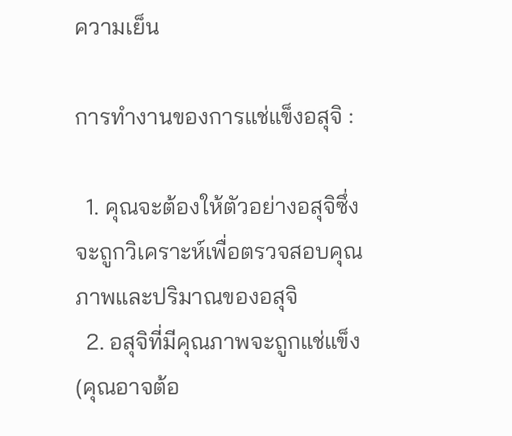ความเย็น

การทำงานของการแช่แข็งอสุจิ :

  1. คุณจะต้องให้ตัวอย่างอสุจิซึ่งจะถูกวิเคราะห์เพื่อตรวจสอบคุณภาพและปริมาณของอสุจิ
  2. อสุจิที่มีคุณภาพจะถูกแช่แข็ง (คุณอาจต้อ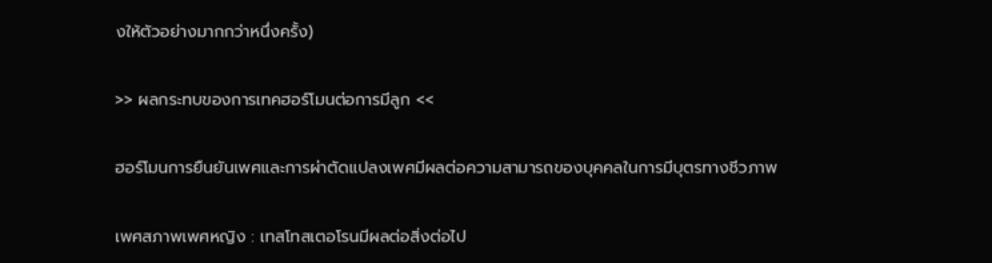งให้ตัวอย่างมากกว่าหนึ่งครั้ง)

>> ผลกระทบของการเทคฮอร์โมนต่อการมีลูก <<

ฮอร์โมนการยืนยันเพศและการผ่าตัดแปลงเพศมีผลต่อความสามารถของบุคคลในการมีบุตรทางชีวภาพ

เพศสภาพเพศหญิง : เทสโทสเตอโรนมีผลต่อสิ่งต่อไป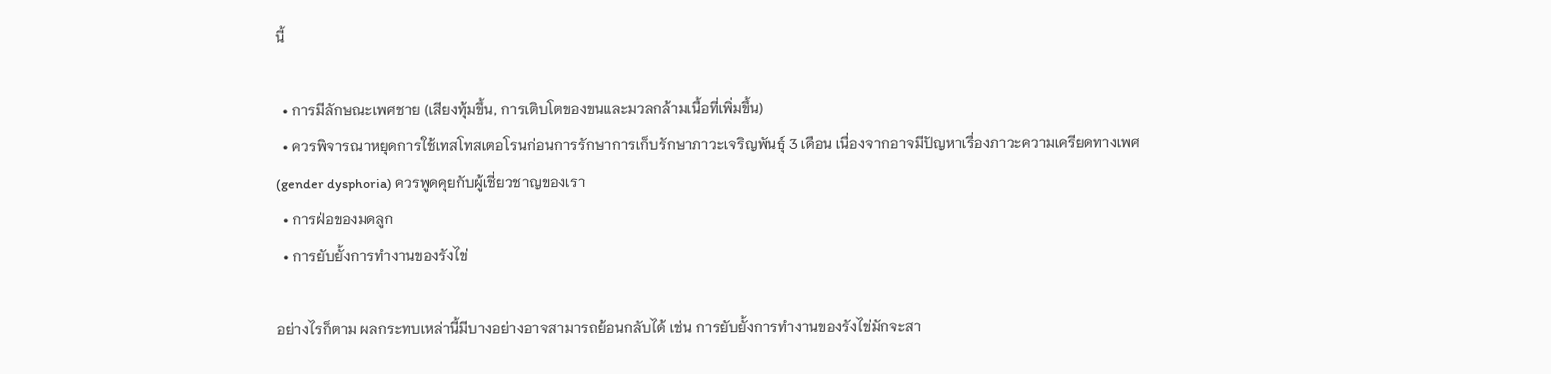นี้

  • การมีลักษณะเพศชาย (เสียงทุ้มขึ้น, การเติบโตของขนและมวลกล้ามเนื้อที่เพิ่มขึ้น)
  • ควรพิจารณาหยุดการใช้เทสโทสเตอโรนก่อนการรักษาการเก็บรักษาภาวะเจริญพันธุ์ 3 เดือน เนื่องจากอาจมีปัญหาเรื่องภาวะความเครียดทางเพศ (gender dysphoria) ควรพูดคุยกับผู้เชี่ยวชาญของเรา
  • การฝ่อของมดลูก
  • การยับยั้งการทำงานของรังไข่

อย่างไรก็ตาม ผลกระทบเหล่านี้มีบางอย่างอาจสามารถย้อนกลับได้ เช่น การยับยั้งการทำงานของรังไข่มักจะสา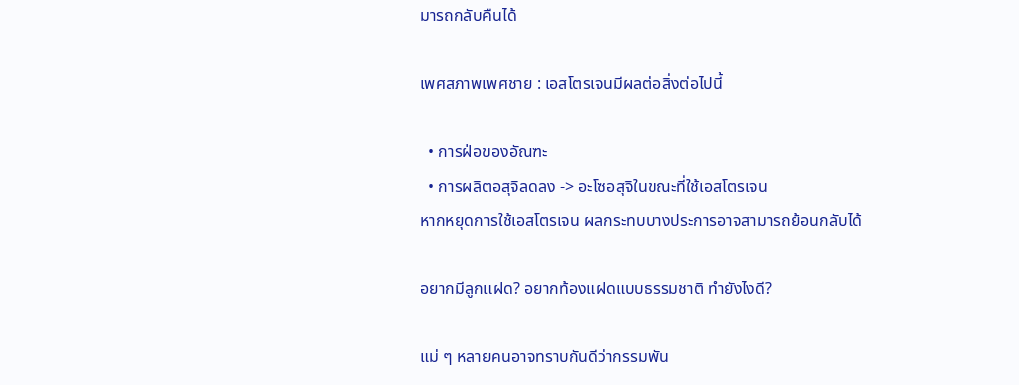มารถกลับคืนได้

เพศสภาพเพศชาย : เอสโตรเจนมีผลต่อสิ่งต่อไปนี้

  • การฝ่อของอัณฑะ
  • การผลิตอสุจิลดลง -> อะโซอสุจิในขณะที่ใช้เอสโตรเจน
หากหยุดการใช้เอสโตรเจน ผลกระทบบางประการอาจสามารถย้อนกลับได้

อยากมีลูกแฝด? อยากท้องแฝดแบบธรรมชาติ ทำยังไงดี?

แม่ ๆ หลายคนอาจทราบกันดีว่ากรรมพัน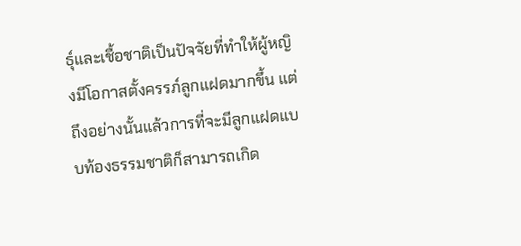ธุ์และเชื้อชาติเป็นปัจจัยที่ทำให้ผู้หญิงมีโอกาสตั้งครรภ์ลูกแฝดมากขึ้น แต่ถึงอย่างนั้นแล้วการที่จะมีลูกแฝดแบบท้องธรรมชาติก็สามารถเกิด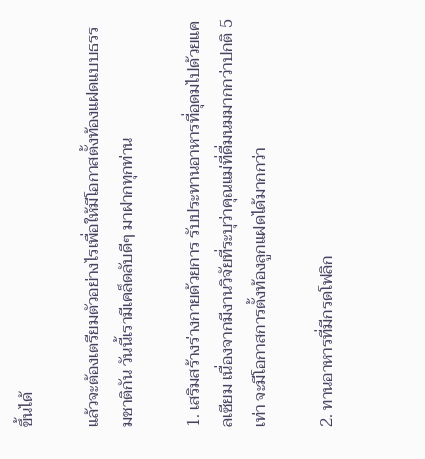ขึ้นได้

แล้วจะต้องเตรียมตัวอย่างไรเพื่อให้มีโอกาสตั้งท้องแฝดแบบธรรมชาติกัน วันนี้เรามีเคล็ดลับดีๆ มาฝากทุกท่าน

1. เสริมสร้างร่างกายด้วยการ รับประทานอาหารที่อุดมไปด้วยแคลเซียม เนื่องจากมีงานวิจัยที่ระบุว่าคุณแม่ที่ดื่มนมมากกว่าปกติ 5 เท่า จะมีโอกาสการตั้งท้องลูกแฝดได้มากกว่า

2. ทานอาหารที่มีกรดโฟลิก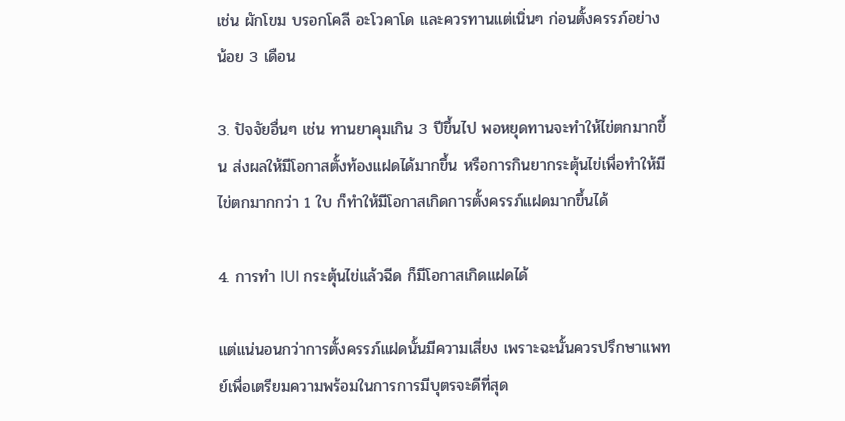เช่น ผักโขม บรอกโคลี อะโวคาโด และควรทานแต่เนิ่นๆ ก่อนตั้งครรภ์อย่างน้อย 3 เดือน

3. ปัจจัยอื่นๆ เช่น ทานยาคุมเกิน 3 ปีขึ้นไป พอหยุดทานจะทำให้ไข่ตกมากขึ้น ส่งผลให้มีโอกาสตั้งท้องแฝดได้มากขึ้น หรือการกินยากระตุ้นไข่เพื่อทำให้มีไข่ตกมากกว่า 1 ใบ ก็ทำให้มีโอกาสเกิดการตั้งครรภ์แฝดมากขึ้นได้

4. การทำ IUI กระตุ้นไข่แล้วฉีด ก็มีโอกาสเกิดแฝดได้

แต่แน่นอนกว่าการตั้งครรภ์แฝดนั้นมีความเสี่ยง เพราะฉะนั้นควรปรึกษาแพทย์เพื่อเตรียมความพร้อมในการการมีบุตรจะดีที่สุด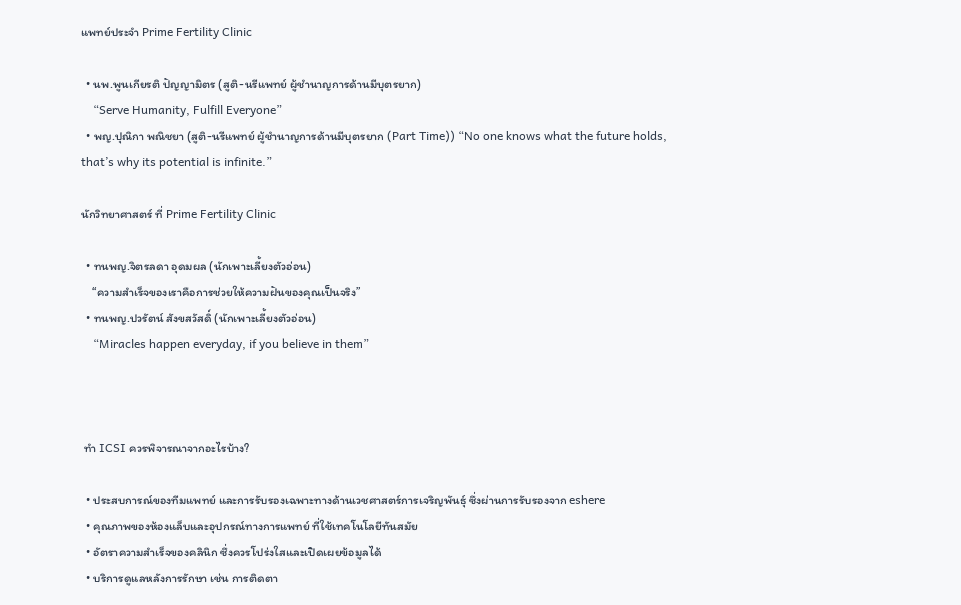แพทย์ประจำ Prime Fertility Clinic

  • นพ.พูนเกียรติ ปัญญามิตร (สูติ-นรีแพทย์ ผู้ชำนาญการด้านมีบุตรยาก)
    “Serve Humanity, Fulfill Everyone”
  • พญ.ปุณิกา พณิชยา (สูติ-นรีแพทย์ ผู้ชำนาญการด้านมีบุตรยาก (Part Time)) “No one knows what the future holds, that’s why its potential is infinite.”

นักวิทยาศาสตร์ ที่ Prime Fertility Clinic

  • ทนพญ.จิตรลดา อุดมผล (นักเพาะเลี้ยงตัวอ่อน)
    “ความสำเร็จของเราคือการช่วยให้ความฝันของคุณเป็นจริง”
  • ทนพญ.ปวรัตน์ สังขสวัสดิ์ (นักเพาะเลี้ยงตัวอ่อน)
    “Miracles happen everyday, if you believe in them”



 ทำ ICSI ควรพิจารณาจากอะไรบ้าง?

  • ประสบการณ์ของทีมแพทย์ และการรับรองเฉพาะทางด้านเวชศาสตร์การเจริญพันธุ์ ซึ่งผ่านการรับรองจาก eshere
  • คุณภาพของห้องแล็บและอุปกรณ์ทางการแพทย์ ที่ใช้เทคโนโลยีทันสมัย
  • อัตราความสำเร็จของคลินิก ซึ่งควรโปร่งใสและเปิดเผยข้อมูลได้
  • บริการดูแลหลังการรักษา เช่น การติดตา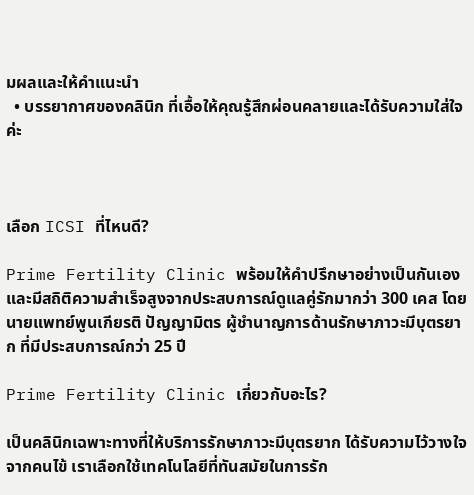มผลและให้คำแนะนำ
  • บรรยากาศของคลินิก ที่เอื้อให้คุณรู้สึกผ่อนคลายและได้รับความใส่ใจค่ะ



เลือก ICSI ที่ไหนดี?

Prime Fertility Clinic พร้อมให้คำปรึกษาอย่างเป็นกันเอง และมีสถิติความสำเร็จสูงจากประสบการณ์ดูแลคู่รักมากว่า 300 เคส โดยนายแพทย์พูนเกียรติ ปัญญามิตร ผู้ชำนาญการด้านรักษาภาวะมีบุตรยาก ที่มีประสบการณ์กว่า 25 ปี

Prime Fertility Clinic เกี่ยวกับอะไร?

เป็นคลินิกเฉพาะทางที่ให้บริการรักษาภาวะมีบุตรยาก ได้รับความไว้วางใจจากคนไข้ เราเลือกใช้เทคโนโลยีที่ทันสมัยในการรัก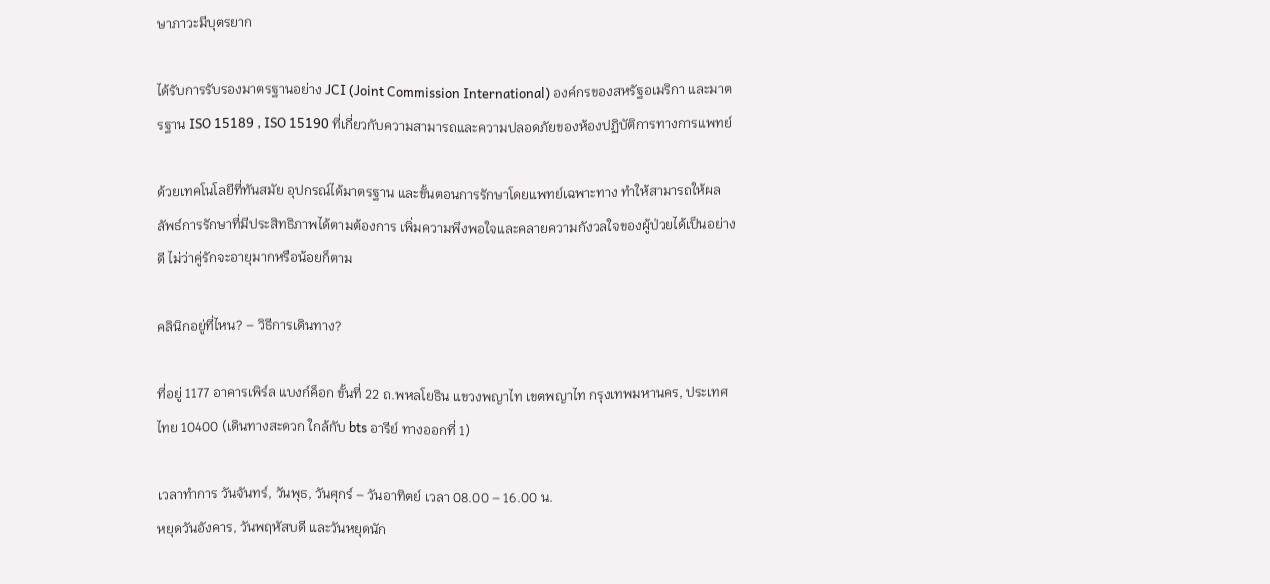ษาภาวะมีบุตรยาก

ได้รับการรับรองมาตรฐานอย่าง JCI (Joint Commission International) องค์กรของสหรัฐอเมริกา และมาตรฐาน ISO 15189 , ISO 15190 ที่เกี่ยวกับความสามารถและความปลอดภัยของห้องปฏิบัติการทางการแพทย์

ด้วยเทคโนโลยีที่ทันสมัย อุปกรณ์ได้มาตรฐาน และขั้นตอนการรักษาโดยแพทย์เฉพาะทาง ทำให้สามารถให้ผลลัพธ์การรักษาที่มีประสิทธิภาพได้ตามต้องการ เพิ่มความพึงพอใจและคลายความกังวลใจของผู้ป่วยได้เป็นอย่างดี ไม่ว่าคู่รักจะอายุมากหรือน้อยก็ตาม

คลินิกอยู่ที่ไหน? – วิธีการเดินทาง?

ที่อยู่ 1177 อาคารเพิร์ล แบงก์ค็อก ขั้นที่ 22 ถ.พหลโยธิน แขวงพญาไท เขตพญาไท กรุงเทพมหานคร, ประเทศไทย 10400 (เดินทางสะดวก ใกล้กับ bts อารีย์ ทางออกที่ 1)

เวลาทำการ วันจันทร์, วันพุธ, วันศุกร์ – วันอาทิตย์ เวลา 08.00 – 16.00 น.
หยุดวันอังคาร, วันพฤหัสบดี และวันหยุดนัก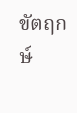ขัตฤกษ์